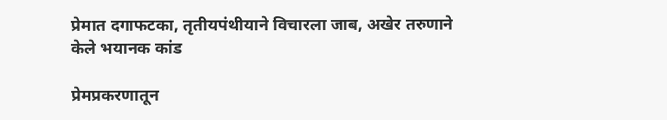प्रेमात दगाफटका, तृतीयपंथीयाने विचारला जाब, अखेर तरुणाने केले भयानक कांड

प्रेमप्रकरणातून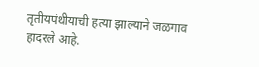तृतीयपंथीयाची हत्या झाल्याने जळगाव हादरले आहे.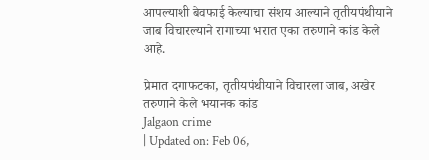आपल्याशी बेवफाई केल्याचा संशय आल्याने तृतीयपंथीयाने जाब विचारल्याने रागाच्या भरात एका तरुणाने कांड केले आहे.

प्रेमात दगाफटका, तृतीयपंथीयाने विचारला जाब, अखेर तरुणाने केले भयानक कांड
Jalgaon crime
| Updated on: Feb 06,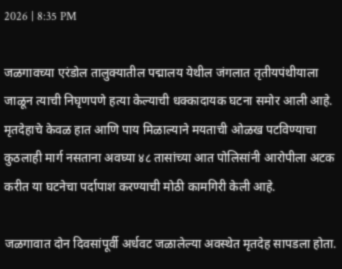2026 | 8:35 PM

जळगावच्या एरंडोल तालुक्यातील पद्मालय येथील जंगलात तृतीयपंथीयाला जाळून त्याची निघृणपणे हत्या केल्याची धक्कादायक घटना समोर आली आहे. मृतदेहाचे केवळ हात आणि पाय मिळाल्याने मयताची ओळख पटविण्याचा कुठलाही मार्ग नसताना अवघ्या ४८ तासांच्या आत पोलिसांनी आरोपीला अटक करीत या घटनेचा पर्दापाश करण्याची मोठी कामगिरी केली आहे.

जळगावात दोन दिवसांपूर्वी अर्धवट जळालेल्या अवस्थेत मृतदेह सापडला होता.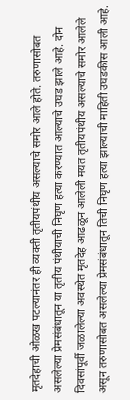मृतदेहाची ओळख पटल्यानंतर ही व्यक्ती तृतीयपंथीय असल्याचे समोर आले होते. तरुणासोबत असलेल्या प्रेमसंबंधातून या तृतीय पंथीयाची निघृण हत्या करण्यात आल्याचे उघड झाले आहे. दोन दिवसांपूर्वी जळालेल्या अवस्थेत मृतदेह आढळून आलेली मयत तृतीयपंथीय असल्याचे समोर आलेले असून तरुणासोबत असलेल्या प्रेमसंबंधातून तिची निघृण हत्या झाल्याची माहिती उघडकीस आली आहे.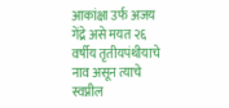आकांक्षा उर्फ अजय गेंद्रे असे मयत २६ वर्षीय तृतीयपंथीयाचे नाव असून त्याचे स्वप्नील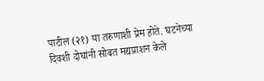पाटील (२१) या तरुणाशी प्रेम होते. घटनेच्या दिवशी दोघांनी सोबत मद्यप्राशन केले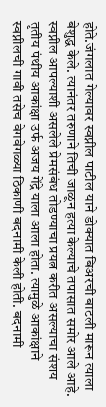होते.जंगलात गेल्यावर स्वप्नील पाटील याने डोक्यात बिअरची बाटली मारून त्याला बेशुद्ध केले. त्यानंतर तरुणाने तिची जाळून हत्या केल्याचे तपासात समोर आले आहे. स्वप्नील आपल्याशी असलेले प्रेमसंबंध तोडण्याचा प्रयत्न करीत असल्याचा संशय तृतीय पंथीय आकांक्षा उर्फ अजय गेंद्रे याला आला होता. त्यामुळे आकांक्षाने स्वप्नीलची गावी तसेच वेगवेगळ्या ठिकाणी बदनामी केली होती. बदनामी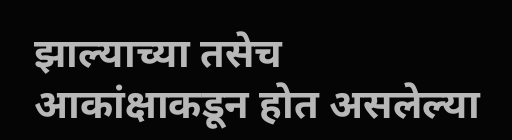झाल्याच्या तसेच आकांक्षाकडून होत असलेल्या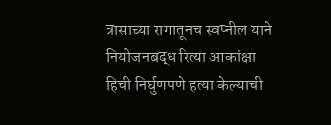त्रासाच्या रागातूनच स्वप्नील याने नियोजनबद्ध रित्या आकांक्षा हिची निर्घुणपणे हत्या केल्याची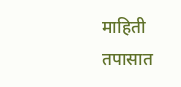माहिती तपासात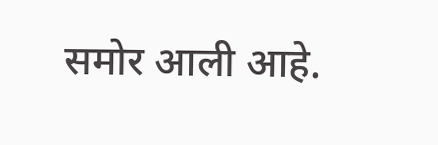समोर आली आहे.